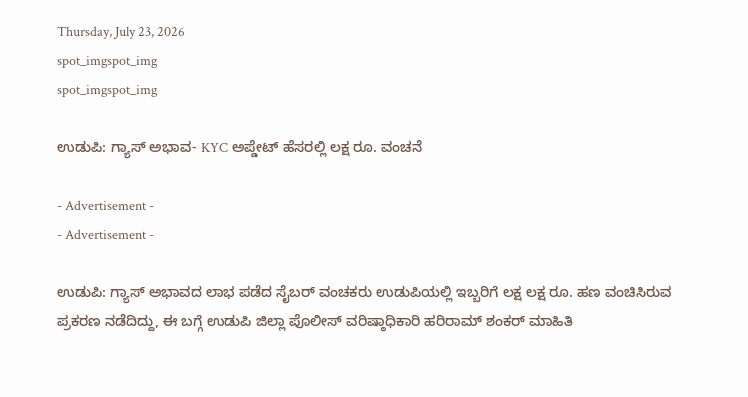Thursday, July 23, 2026
spot_imgspot_img
spot_imgspot_img

ಉಡುಪಿ: ಗ್ಯಾಸ್‌ ಅಭಾವ- KYC ಅಪ್ಡೇಟ್‌ ಹೆಸರಲ್ಲಿ ಲಕ್ಷ ರೂ. ವಂಚನೆ

- Advertisement -
- Advertisement -

ಉಡುಪಿ: ಗ್ಯಾಸ್‌ ಅಭಾವದ ಲಾಭ ಪಡೆದ ಸೈಬರ್‌ ವಂಚಕರು ಉಡುಪಿಯಲ್ಲಿ ಇಬ್ಬರಿಗೆ ಲಕ್ಷ ಲಕ್ಷ ರೂ. ಹಣ ವಂಚಿಸಿರುವ ಪ್ರಕರಣ ನಡೆದಿದ್ದು, ಈ ಬಗ್ಗೆ ಉಡುಪಿ ಜಿಲ್ಲಾ ಪೊಲೀಸ್ ವರಿಷ್ಠಾಧಿಕಾರಿ ಹರಿರಾಮ್ ಶಂಕರ್ ಮಾಹಿತಿ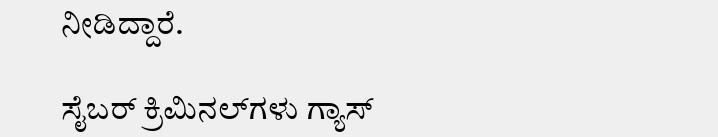ನೀಡಿದ್ದಾರೆ.

ಸೈಬರ್ ಕ್ರಿಮಿನಲ್‌ಗಳು ಗ್ಯಾಸ್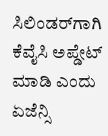ಸಿಲಿಂಡರ್‌ಗಾಗಿ ಕೆವೈಸಿ ಅಪ್ಡೇಟ್ ಮಾಡಿ ಎಂದು ಏಜೆನ್ಸಿ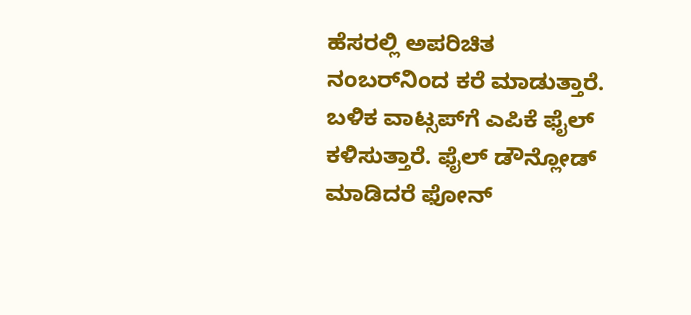ಹೆಸರಲ್ಲಿ ಅಪರಿಚಿತ ನಂಬರ್‌ನಿಂದ ಕರೆ ಮಾಡುತ್ತಾರೆ. ಬಳಿಕ ವಾಟ್ಸಪ್‌ಗೆ ಎಪಿಕೆ ಫೈಲ್ ಕಳಿಸುತ್ತಾರೆ. ಫೈಲ್ ಡೌನ್ಲೋಡ್ ಮಾಡಿದರೆ ಫೋನ್‌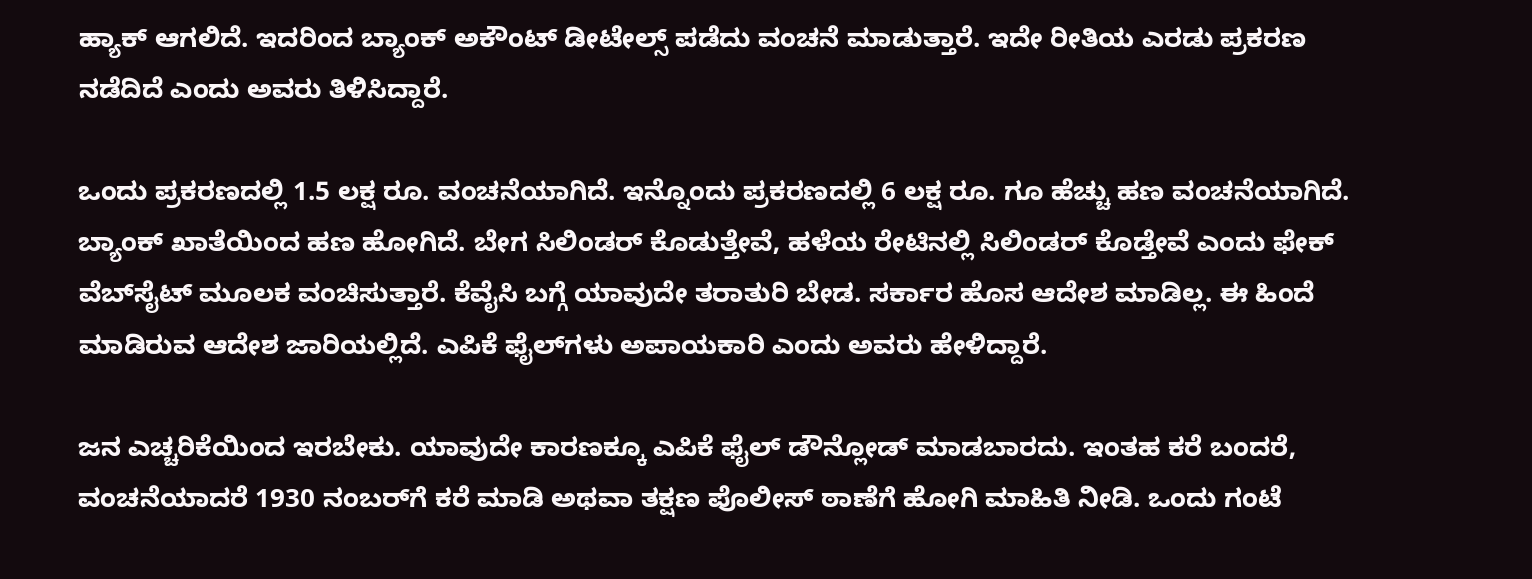ಹ್ಯಾಕ್‌ ಆಗಲಿದೆ. ಇದರಿಂದ ಬ್ಯಾಂಕ್ ಅಕೌಂಟ್ ಡೀಟೇಲ್ಸ್ ಪಡೆದು ವಂಚನೆ ಮಾಡುತ್ತಾರೆ. ಇದೇ ರೀತಿಯ ಎರಡು ಪ್ರಕರಣ ನಡೆದಿದೆ ಎಂದು ಅವರು ತಿಳಿಸಿದ್ದಾರೆ.

ಒಂದು ಪ್ರಕರಣದಲ್ಲಿ 1.5 ಲಕ್ಷ ರೂ. ವಂಚನೆಯಾಗಿದೆ. ಇನ್ನೊಂದು ಪ್ರಕರಣದಲ್ಲಿ 6 ಲಕ್ಷ ರೂ. ಗೂ ಹೆಚ್ಚು ಹಣ ವಂಚನೆಯಾಗಿದೆ. ಬ್ಯಾಂಕ್ ಖಾತೆಯಿಂದ ಹಣ ಹೋಗಿದೆ. ಬೇಗ ಸಿಲಿಂಡರ್ ಕೊಡುತ್ತೇವೆ, ಹಳೆಯ ರೇಟಿನಲ್ಲಿ ಸಿಲಿಂಡರ್ ಕೊಡ್ತೇವೆ ಎಂದು ಫೇಕ್ ವೆಬ್‌ಸೈಟ್ ಮೂಲಕ ವಂಚಿಸುತ್ತಾರೆ. ಕೆವೈಸಿ ಬಗ್ಗೆ ಯಾವುದೇ ತರಾತುರಿ ಬೇಡ. ಸರ್ಕಾರ ಹೊಸ ಆದೇಶ ಮಾಡಿಲ್ಲ. ಈ ಹಿಂದೆ ಮಾಡಿರುವ ಆದೇಶ ಜಾರಿಯಲ್ಲಿದೆ. ಎಪಿಕೆ ಫೈಲ್‌ಗಳು ಅಪಾಯಕಾರಿ ಎಂದು ಅವರು ಹೇಳಿದ್ದಾರೆ.

ಜನ ಎಚ್ಚರಿಕೆಯಿಂದ ಇರಬೇಕು. ಯಾವುದೇ ಕಾರಣಕ್ಕೂ ಎಪಿಕೆ ಫೈಲ್‌ ಡೌನ್ಲೋಡ್ ಮಾಡಬಾರದು. ಇಂತಹ ಕರೆ ಬಂದರೆ, ವಂಚನೆಯಾದರೆ 1930 ನಂಬರ್‌ಗೆ ಕರೆ ಮಾಡಿ ಅಥವಾ ತಕ್ಷಣ ಪೊಲೀಸ್ ಠಾಣೆಗೆ ಹೋಗಿ ಮಾಹಿತಿ ನೀಡಿ. ಒಂದು ಗಂಟೆ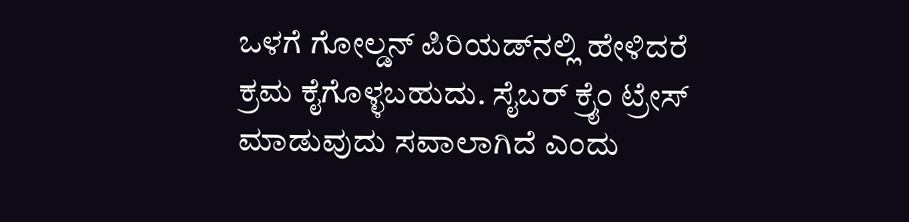ಒಳಗೆ ಗೋಲ್ಡನ್ ಪಿರಿಯಡ್‌ನಲ್ಲಿ ಹೇಳಿದರೆ ಕ್ರಮ ಕೈಗೊಳ್ಳಬಹುದು. ಸೈಬರ್ ಕ್ರೈಂ ಟ್ರೇಸ್ ಮಾಡುವುದು ಸವಾಲಾಗಿದೆ ಎಂದು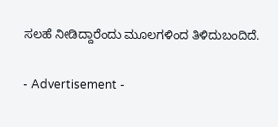ಸಲಹೆ ನೀಡಿದ್ದಾರೆಂದು ಮೂಲಗಳಿಂದ ತಿಳಿದುಬಂದಿದೆ.

- Advertisement -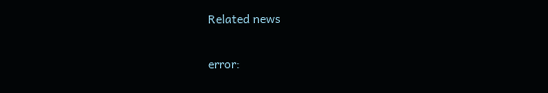Related news

error: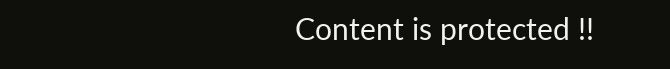Content is protected !!